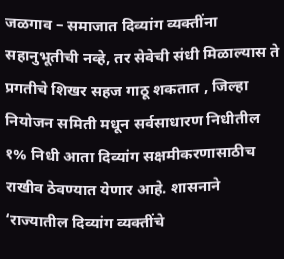जळगाव – समाजात दिव्यांग व्यक्तींना सहानुभूतीची नव्हे, तर सेवेची संधी मिळाल्यास ते प्रगतीचे शिखर सहज गाठू शकतात , जिल्हा नियोजन समिती मधून सर्वसाधारण निधीतील १% निधी आता दिव्यांग सक्षमीकरणासाठीच राखीव ठेवण्यात येणार आहे. शासनाने ‘राज्यातील दिव्यांग व्यक्तींचे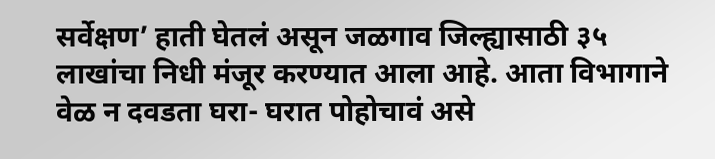सर्वेक्षण’ हाती घेतलं असून जळगाव जिल्ह्यासाठी ३५ लाखांचा निधी मंजूर करण्यात आला आहे. आता विभागाने वेळ न दवडता घरा- घरात पोहोचावं असे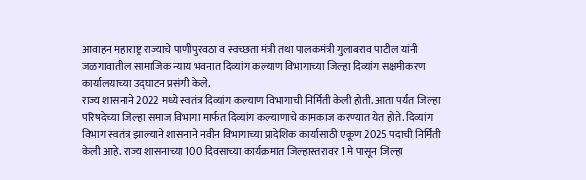आवाहन महाराष्ट्र राज्याचे पाणीपुरवठा व स्वच्छता मंत्री तथा पालकमंत्री गुलाबराव पाटील यांनी जळगावातील सामाजिक न्याय भवनात दिव्यांग कल्याण विभागाच्या जिल्हा दिव्यांग सक्षमीकरण कार्यालयाच्या उद्घाटन प्रसंगी केले.
राज्य शासनाने 2022 मध्ये स्वतंत्र दिव्यांग कल्याण विभागाची निर्मिती केली होती. आता पर्यंत जिल्हा परिषदेच्या जिल्हा समाज विभागा मार्फत दिव्यांग कल्याणाचे कामकाज करण्यात येत होते. दिव्यांग विभाग स्वतंत्र झाल्याने शासनाने नवीन विभागाच्या प्रादेशिक कार्यासाठी एकूण 2025 पदाची निर्मिती केली आहे. राज्य शासनाच्या 100 दिवसाच्या कार्यक्रमात जिल्हास्तरावर 1 मे पासून जिल्हा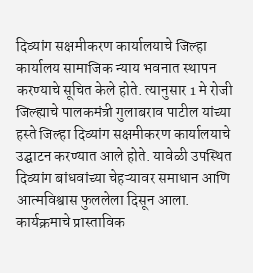दिव्यांग सक्षमीकरण कार्यालयाचे जिल्हा कार्यालय सामाजिक न्याय भवनात स्थापन करण्याचे सूचित केले होते. त्यानुसार 1 मे रोजी जिल्ह्याचे पालकमंत्री गुलाबराव पाटील यांच्या हस्ते जिल्हा दिव्यांग सक्षमीकरण कार्यालयाचे उद्घाटन करण्यात आले होते. यावेळी उपस्थित दिव्यांग बांधवांच्या चेहऱ्यावर समाधान आणि आत्मविश्वास फुललेला दिसून आला.
कार्यक्रमाचे प्रास्ताविक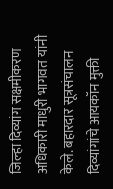जिल्हा दिव्यांग सक्षमीकरण अधिकारी माधुरी भागवत यांनी केले. बहारदार सूत्रसंचालन दिव्यांगांचे आयकॉन मुक्ती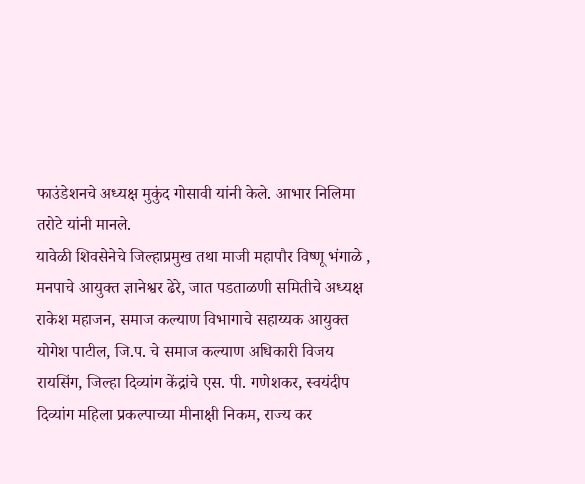फाउंडेशनचे अध्यक्ष मुकुंद गोसावी यांनी केले. आभार निलिमा तरोटे यांनी मानले.
यावेळी शिवसेनेचे जिल्हाप्रमुख तथा माजी महापौर विष्णू भंगाळे , मनपाचे आयुक्त ज्ञानेश्वर ढेरे, जात पडताळणी समितीचे अध्यक्ष राकेश महाजन, समाज कल्याण विभागाचे सहाय्यक आयुक्त योगेश पाटील, जि.प. चे समाज कल्याण अधिकारी विजय रायसिंग, जिल्हा दिव्यांग केंद्रांचे एस. पी. गणेशकर, स्वयंदीप दिव्यांग महिला प्रकल्पाच्या मीनाक्षी निकम, राज्य कर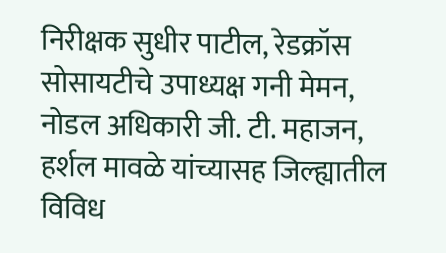निरीक्षक सुधीर पाटील, रेडक्रॉस सोसायटीचे उपाध्यक्ष गनी मेमन, नोडल अधिकारी जी. टी. महाजन, हर्शल मावळे यांच्यासह जिल्ह्यातील विविध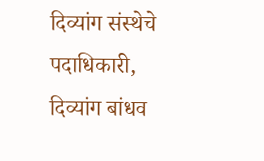दिव्यांग संस्थेचे पदाधिकारी, दिव्यांग बांधव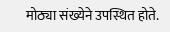मोठ्या संख्येने उपस्थित होते.